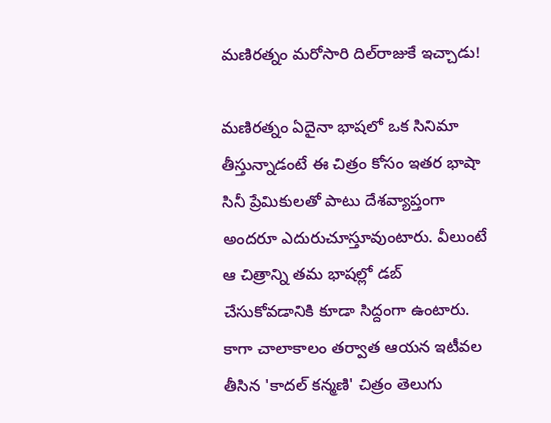మణిరత్నం మరోసారి దిల్‌రాజుకే ఇచ్చాడు!

మణిరత్నం ఏదైనా భాషలో ఒక సినిమా తీస్తున్నాడంటే ఈ చిత్రం కోసం ఇతర భాషా సినీ ప్రేమికులతో పాటు దేశవ్యాప్తంగా అందరూ ఎదురుచూస్తూవుంటారు. వీలుంటే ఆ చిత్రాన్ని తమ భాషల్లో డబ్‌ చేసుకోవడానికి కూడా సిద్దంగా ఉంటారు. కాగా చాలాకాలం తర్వాత ఆయన ఇటీవల తీసిన 'కాదల్‌ కన్మణి' చిత్రం తెలుగు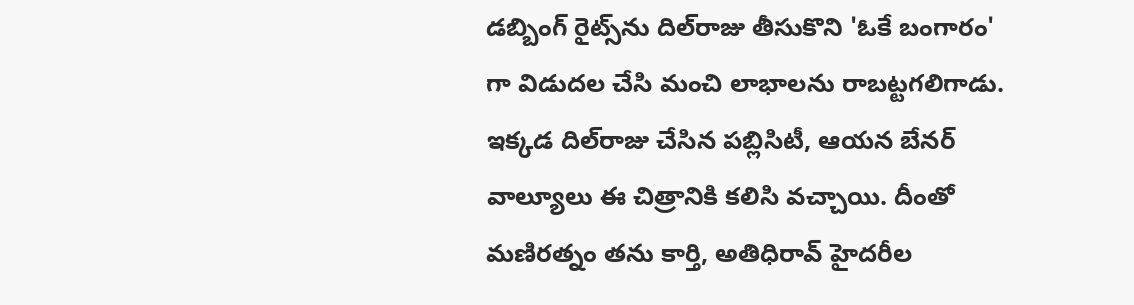డబ్బింగ్‌ రైట్స్‌ను దిల్‌రాజు తీసుకొని 'ఓకే బంగారం' గా విడుదల చేసి మంచి లాభాలను రాబట్టగలిగాడు. ఇక్కడ దిల్‌రాజు చేసిన పబ్లిసిటీ, ఆయన బేనర్‌ వాల్యూలు ఈ చిత్రానికి కలిసి వచ్చాయి. దీంతో మణిరత్నం తను కార్తి, అతిధిరావ్‌ హైదరీల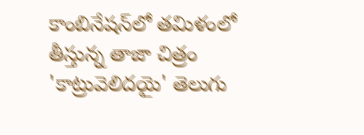కాంబినేషన్‌లో తమిళంలో తీస్తున్న తాజా చిత్రం 'కాట్రువెలిదయై' తెలుగు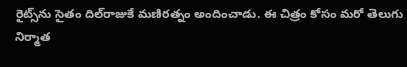రైట్స్‌ను సైతం దిల్‌రాజుకే మణిరత్నం అందించాడు. ఈ చిత్రం కోసం మరో తెలుగు నిర్మాత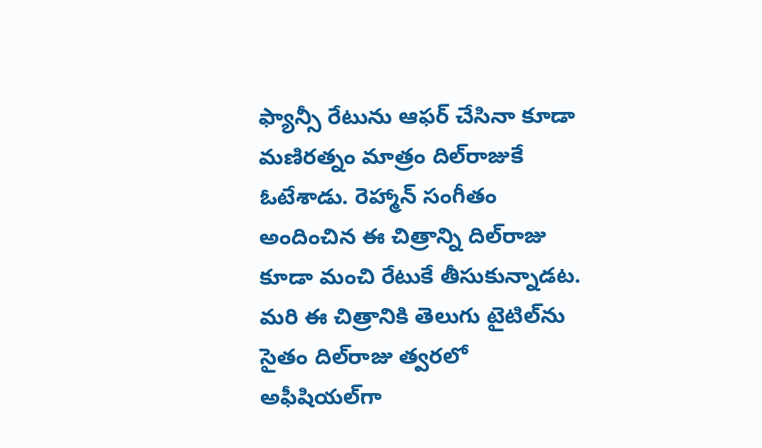ఫ్యాన్సీ రేటును ఆఫర్‌ చేసినా కూడా మణిరత్నం మాత్రం దిల్‌రాజుకే ఓటేశాడు. రెహ్మాన్‌ సంగీతం అందించిన ఈ చిత్రాన్ని దిల్‌రాజు కూడా మంచి రేటుకే తీసుకున్నాడట. మరి ఈ చిత్రానికి తెలుగు టైటిల్‌ను సైతం దిల్‌రాజు త్వరలో అఫీషియల్‌గా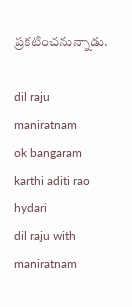ప్రకటించనున్నాడు.

dil raju
maniratnam
ok bangaram
karthi aditi rao hydari
dil raju with maniratnam